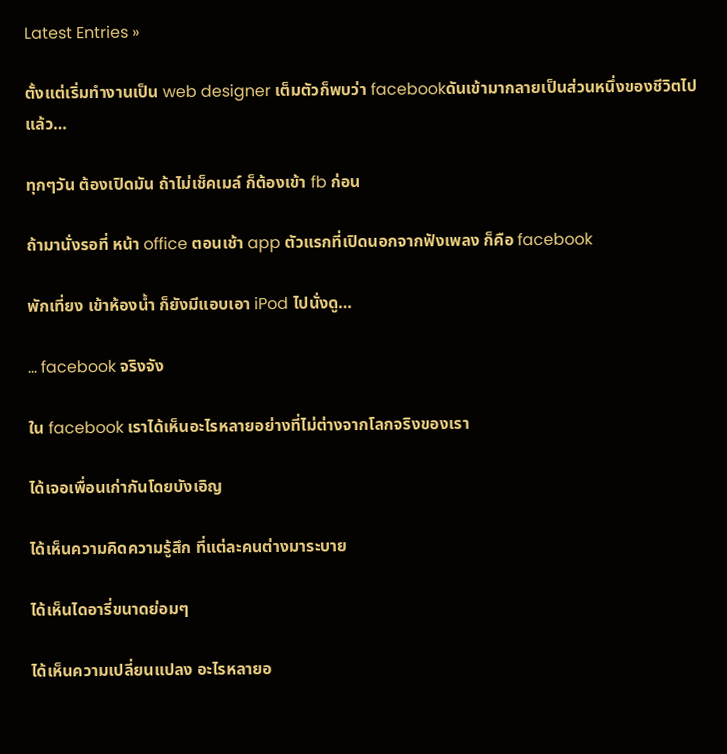Latest Entries »

ตั้งแต่เริ่มทำงานเป็น web designer เต็มตัวก็พบว่า facebookดันเข้ามากลายเป็นส่วนหนึ่งของชีวิตไปแล้ว…

ทุกๆวัน ต้องเปิดมัน ถ้าไม่เช็คเมล์ ก็ต้องเข้า fb ก่อน

ถ้ามานั่งรอที่ หน้า office ตอนเช้า app ตัวแรกที่เปิดนอกจากฟังเพลง ก็คือ facebook

พักเที่ยง เข้าห้องน้ำ ก็ยังมีแอบเอา iPod ไปนั่งดู…

… facebook จริงจัง

ใน facebook เราได้เห็นอะไรหลายอย่างที่ไม่ต่างจากโลกจริงของเรา

ได้เจอเพื่อนเก่ากันโดยบังเอิญ

ได้เห็นความคิดความรู้สึก ที่แต่ละคนต่างมาระบาย

ได้เห็นไดอารี่ขนาดย่อมๆ

ได้เห็นความเปลี่ยนแปลง อะไรหลายอ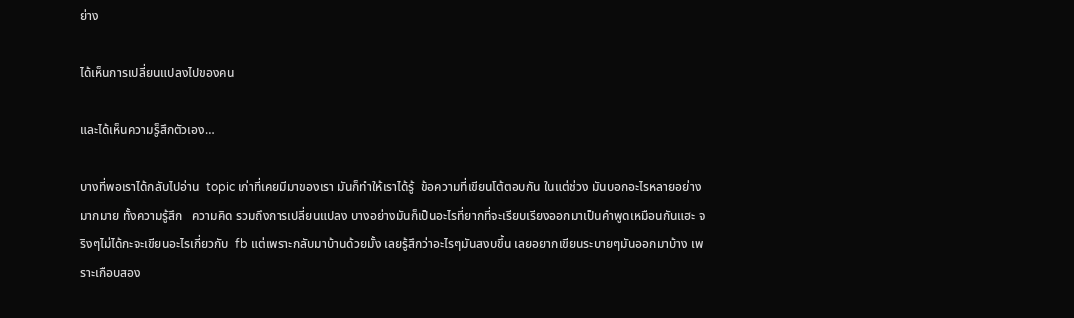ย่าง

ได้เห็นการเปลี่ยนแปลงไปของคน

และได้เห็นความรู็สึกตัวเอง…

บางที่พอเราได้กลับไปอ่าน  topic เก่าที่เคยมีมาของเรา มันก็ทำให้เราได้รู้  ข้อความที่เขียนโต้ตอบกัน ในแต่ช่วง มันบอกอะไรหลายอย่างมากมาย ทั้งความรู้สึก   ความคิด รวมถึงการเปลี่ยนแปลง บางอย่างมันก็เป็นอะไรที่ยากที่จะเรียบเรียงออกมาเป็นคำพูดเหมือนกันแฮะ จริงๆไม่ได้กะจะเขียนอะไรเกี่ยวกับ  fb แต่เพราะกลับมาบ้านด้วยมั้ง เลยรู้สึกว่าอะไรๆมันสงบขึ้น เลยอยากเขียนระบายๆมันออกมาบ้าง เพราะเกือบสอง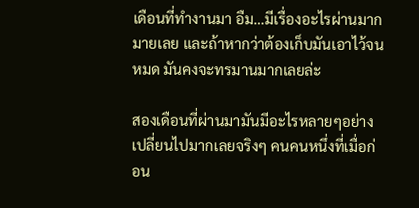เดือนที่ทำงานมา อืม…มีเรื่องอะไรผ่านมากมายเลย และถ้าหากว่าต้องเก็บมันเอาไว้จนหมด มันคงจะทรมานมากเลยล่ะ

สองเดือนที่ผ่านมามันมีอะไรหลายๆอย่างเปลี่ยนไปมากเลยจริงๆ คนคนหนึ่งที่เมื่อก่อน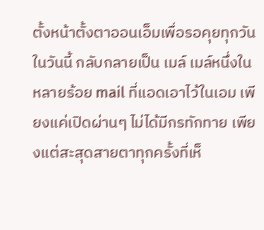ตั้งหน้าตั้งตาออนเอ็มเพื่อรอคุยทุกวัน ในวันนี้ กลับกลายเป็น เมล์ เมล์หนึ่งในหลายร้อย mail ที่แอดเอาไว้ในเอม เพียงแค่เปิดผ่านๆ ไม่ได้มีกรทักทาย เพียงแต่สะสุดสายตาทุกครั้งที่เห็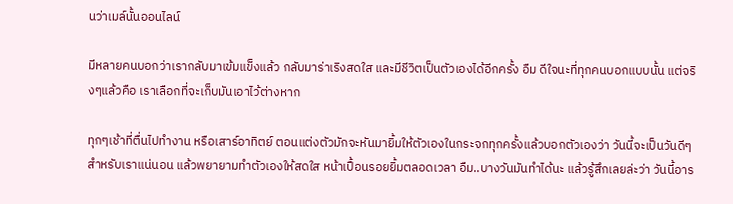นว่าเมล์นั้นออนไลน์

มีหลายคนบอกว่าเรากลับมาเข้มแข็งแล้ว กลับมาร่าเริงสดใส และมีชีวิตเป็นตัวเองได้อีกครั้ง อืม ดีใจนะที่ทุกคนบอกแบบนั้น แต่จริงๆแล้วคือ เราเลือกที่จะเก็บมันเอาไว้ต่างหาก

ทุกๆเช้าที่ตื่นไปทำงาน หรือเสาร์อาทิตย์ ตอนแต่งตัวมักจะหันมายิ้มให้ตัวเองในกระจกทุกครั้งแล้วบอกตัวเองว่า วันนี้จะเป็นวันดีๆสำหรับเราแน่นอน แล้วพยายามทำตัวเองให้สดใส หน้าเปื้อนรอยยิ้มตลอดเวลา อืม..บางวันมันทำได้นะ แล้วรู้สึกเลยล่ะว่า วันนี้อาร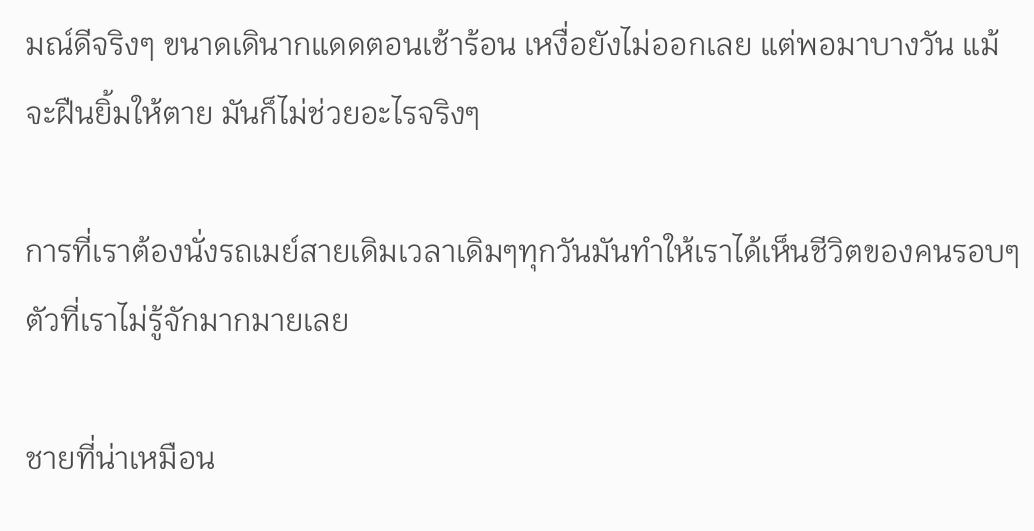มณ์ดีจริงๆ ขนาดเดินากแดดตอนเช้าร้อน เหงื่อยังไม่ออกเลย แต่พอมาบางวัน แม้จะฝืนยิ้มให้ตาย มันก็ไม่ช่วยอะไรจริงๆ

การที่เราต้องนั่งรถเมย์สายเดิมเวลาเดิมๆทุกวันมันทำให้เราได้เห็นชีวิตของคนรอบๆตัวที่เราไม่รู้จักมากมายเลย

ชายที่น่าเหมือน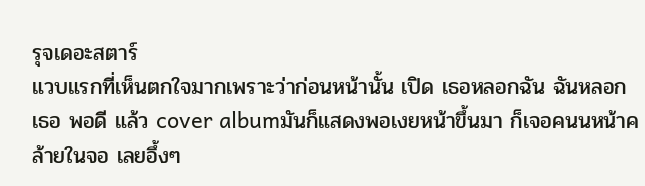รุจเดอะสตาร์
แวบแรกที่เห็นตกใจมากเพราะว่าก่อนหน้านั้น เปิด เธอหลอกฉัน ฉันหลอกเธอ พอดี แล้ว cover albumมันก็แสดงพอเงยหน้าขึ้นมา ก็เจอคนนหน้าคล้ายในจอ เลยอึ้งๆ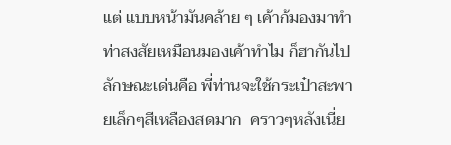แต่ แบบหน้ามันคล้าย ๆ เค้าก้มองมาทำท่าสงสัยเหมือนมองเค้าทำไม ก็ฮากันไป ลักษณะเด่นคือ พี่ท่านจะใช้กระเป๋าสะพายเล็กๆสีเหลืองสดมาก  คราวๆหลังเนี่ย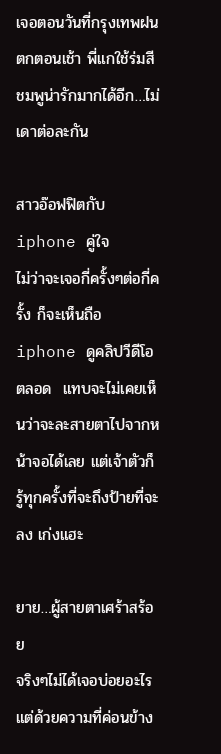เจอตอนวันที่กรุงเทพฝนตกตอนเช้า พี่แกใช้ร่มสีชมพูน่ารักมากได้อีก…ไม่เดาต่อละกัน

สาวอ๊อฟฟิตกับ iphone คู่ใจ
ไม่ว่าจะเจอกี่ครั้งๆต่อกี่ครั้ง ก็จะเห็นถือ iphone ดูคลิปวีดีโอตลอด  แทบจะไม่เคยเห็นว่าจะละสายตาไปจากหน้าจอได้เลย แต่เจ้าตัวก็รู้ทุกครั้งที่จะถึงป้ายที่จะลง เก่งแฮะ

ยาย…ผู้สายตาเศร้าสร้อย
จริงๆไม่ได้เจอบ่อยอะไรแต่ด้วยความที่ค่อนข้าง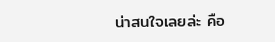น่าสนใจเลยล่ะ คือ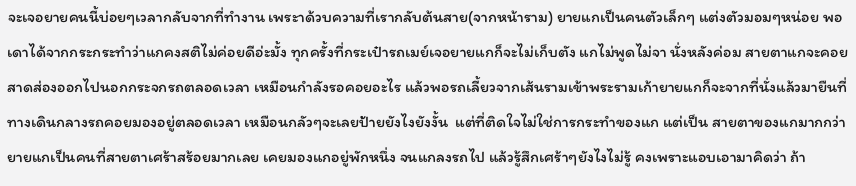จะเจอยายคนนี้บ่อยๆเวลากลับจากที่ทำงาน เพระาด้วบความที่เรากลับต้นสาย(จากหน้าราม) ยายแกเป็นคนตัวเล็กๆ แต่งตัวมอมๆหน่อย พอเดาได้จากกระกระทำว่าแกคงสติไม่ค่อยดีอ่ะมั้ง ทุกครั้งที่กระเป๋ารถเมย์เจอยายแกก็จะไม่เก็บตัง แกไม่พูดไม่จา นั่งหลังค่อม สายตาแกจะคอยสาดส่องออกไปนอกกระจกรถตลอดเวลา เหมือนกำลังรอคอยอะไร แล้วพอรถเลี้ยวจากเส้นรามเข้าพระรามเก้ายายแกก็จะจากที่นั่งแล้วมายืนที่ทางเดินกลางรถคอยมองอยู่ตลอดเวลา เหมือนกลัวๆจะเลยป้ายยังไงยังงั้น  แต่ที่ติดใจไม่ใช่การกระทำของแก แต่เป็น สายตาของแกมากกว่า ยายแกเป็นคนที่สายตาเศร้าสร้อยมากเลย เคยมองแกอยู่พักหนึ่ง จนแกลงรถไป แล้วรู้สึกเศร้าๆยังไงไม่รู้ คงเพราะแอบเอามาคิดว่า ถ้า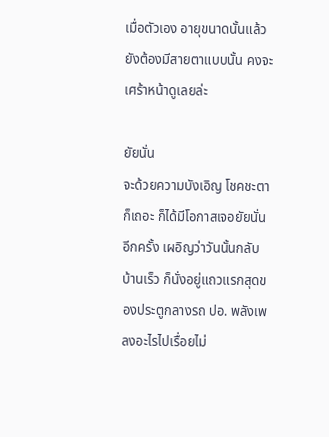เมื่อตัวเอง อายุขนาดนั้นแล้วยังต้องมีสายตาแบบนั้น คงจะเศร้าหน้าดูเลยล่ะ

ยัยนั่น
จะด้วยความบังเอิญ โชคชะตา ก็เถอะ ก็ได้มีโอกาสเจอยัยนั่นอีกครั้ง เผอิญว่าวันนั้นกลับบ้านเร็ว ก็นั่งอยู่แถวแรกสุดของประตูกลางรถ ปอ. พลังเพลงอะไรไปเรื่อยไม่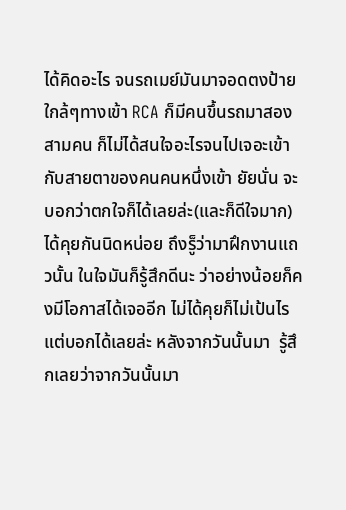ได้คิดอะไร จนรถเมย์มันมาจอดตงป้ายใกล้ๆทางเข้า RCA ก็มีคนขึ้นรถมาสองสามคน ก็ไม่ได้สนใจอะไรจนไปเจอะเข้ากับสายตาของคนคนหนึ่งเข้า ยัยนั่น จะบอกว่าตกใจก็ได้เลยล่ะ(และก็ดีใจมาก) ได้คุยกันนิดหน่อย ถึงรู็ว่ามาฝึกงานแถวนั้น ในใจมันก็รู้สึกดีนะ ว่าอย่างน้อยก็คงมีโอกาสได้เจออีก ไม่ได้คุยก็ไม่เป้นไร  แต่บอกได้เลยล่ะ หลังจากวันนั้นมา  รู้สึกเลยว่าจากวันนั้นมา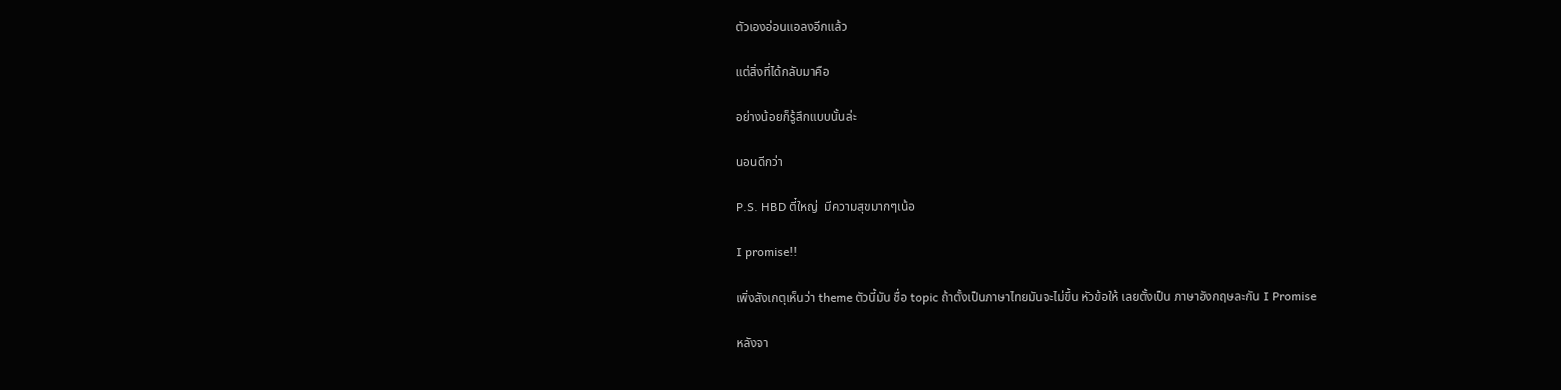ตัวเองอ่อนแอลงอีกแล้ว

แต่สิ่งที่ได้กลับมาคือ

อย่างน้อยก็รู้สึกแบบนั้นล่ะ

นอนดีกว่า

P.S. HBD ตี๋ใหญ่  มีความสุขมากๆเน้อ

I promise!!

เพิ่งสังเกตุเห็นว่า theme ตัวนี้มัน ชื่อ topic ถ้าตั้งเป็นภาษาไทยมันจะไม่ขึ้น หัวข้อให้ เลยตั้งเป็น ภาษาอังกฤษละกัน I Promise

หลังจา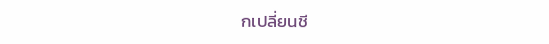กเปลี่ยนชี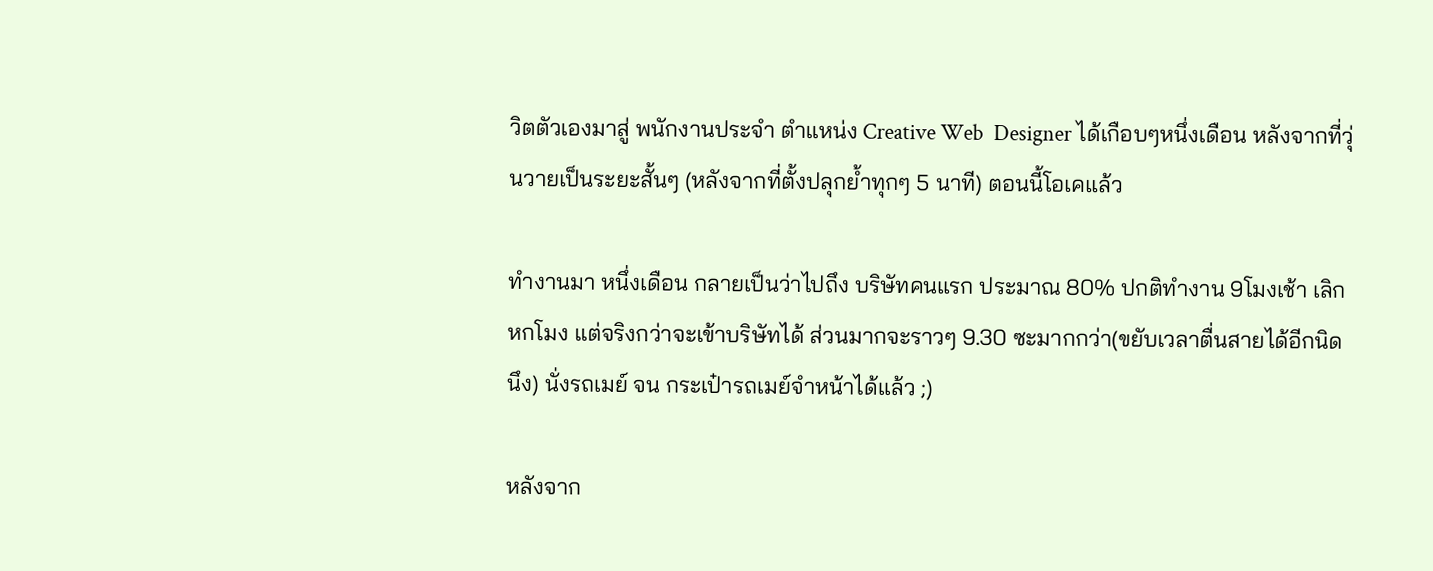วิตตัวเองมาสู่ พนักงานประจำ ตำแหน่ง Creative Web  Designer ได้เกือบๆหนึ่งเดือน หลังจากที่วุ่นวายเป็นระยะสั้นๆ (หลังจากที่ตั้งปลุกย้ำทุกๆ 5 นาที) ตอนนี้โอเคแล้ว

ทำงานมา หนึ่งเดือน กลายเป็นว่าไปถึง บริษัทคนแรก ประมาณ 80% ปกติทำงาน 9โมงเช้า เลิก หกโมง แต่จริงกว่าจะเข้าบริษัทได้ ส่วนมากจะราวๆ 9.30 ซะมากกว่า(ขยับเวลาตื่นสายได้อีกนิดนึง) นั่งรถเมย์ จน กระเป๋ารถเมย์จำหน้าได้แล้ว ;)

หลังจาก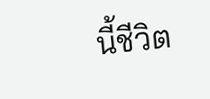นี้ชีวิต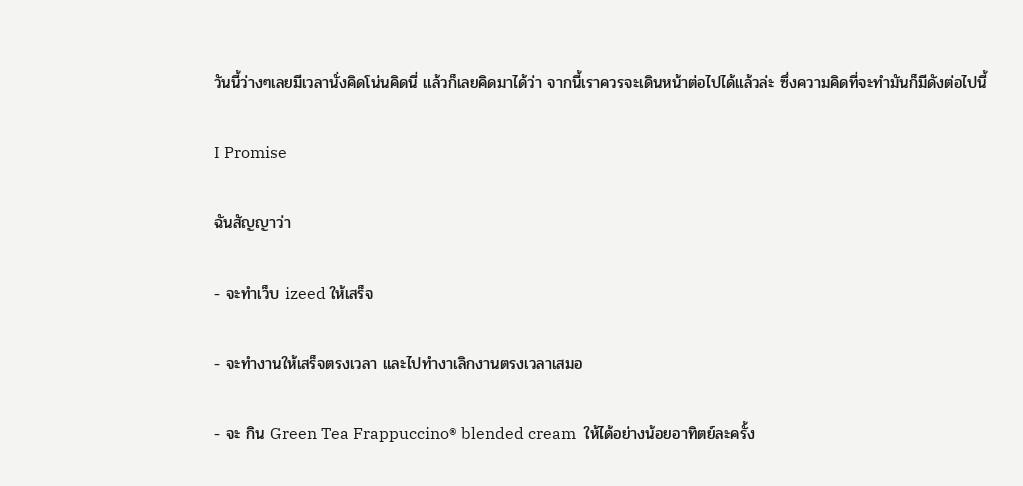วันนี้ว่างๆเลยมีเวลานั่งคิดโน่นคิดนี่ แล้วก็เลยคิดมาได้ว่า จากนี้เราควรจะเดินหน้าต่อไปได้แล้วล่ะ ซึ่งความคิดที่จะทำมันก็มีดังต่อไปนี้

I Promise

ฉันสัญญาว่า

- จะทำเว็บ izeed ให้เสร็จ

- จะทำงานให้เสร็จตรงเวลา และไปทำงาเลิกงานตรงเวลาเสมอ

- จะ กิน Green Tea Frappuccino® blended cream  ให้ได้อย่างน้อยอาทิตย์ละครั้ง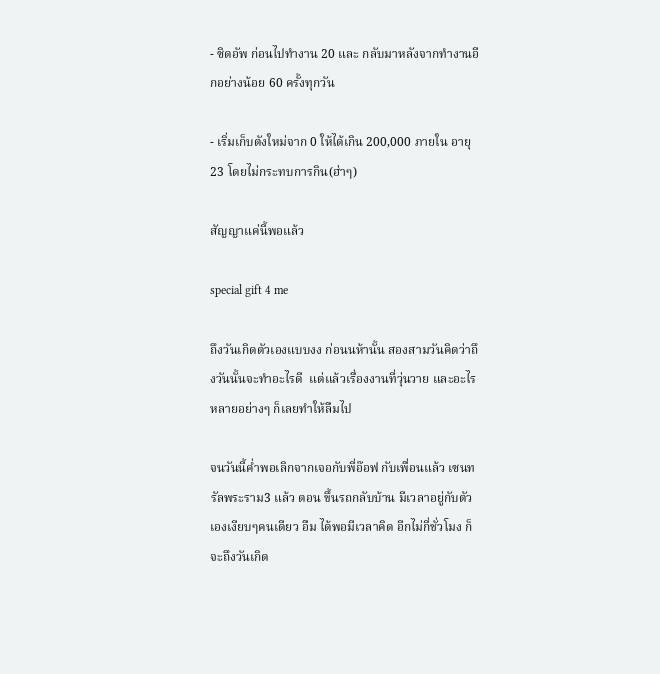- ซิดอัพ ก่อนไปทำงาน 20 และ กลับมาหลังจากทำงานอีกอย่างน้อย 60 ครั้งทุกวัน

- เริ่มเก็บตังใหม่จาก 0 ให้ได้เกิน 200,000 ภายใน อายุ 23 โดยไม่กระทบการกิน(ฮ่าๆ)

สัญญาแค่นี้พอแล้ว

special gift 4 me

ถึงวันเกิดตัวเองแบบงง ก่อนนห้านั้น สองสามวันคิดว่าถึงวันนั้นจะทำอะไรดี  แต่แล้วเรื่องงานที่วุ่นวาย และอะไรหลายอย่างๆ ก็เลยทำให้ลืมไป

จนวันนี้ค่ำพอเลิกจากเจอกับพี่อ๊อฟ กับเพื่อนแล้ว เซนทรัลพระราม3 แล้ว ตอน ขึ้นรถกลับบ้าน มีเวลาอยู่กับตัวเองเงียบๆคนเดียว อืม ได้พอมีเวลาคิด อีกไม่กี่ชั่วโมง ก็จะถึงวันเกิด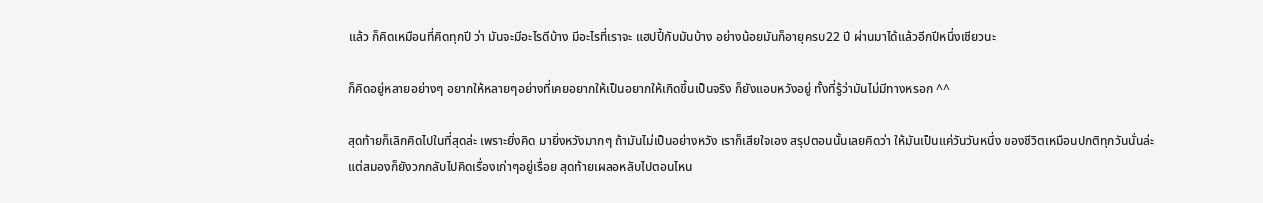แล้ว ก็คิดเหมือนที่คิดทุกปี ว่า มันจะมีอะไรดีบ้าง มีอะไรที่เราจะ แฮปปี้กับมันบ้าง อย่างน้อยมันก็อายุครบ22 ปี ผ่านมาได้แล้วอีกปีหนึ่งเชียวนะ

ก็คิดอยู่หลายอย่างๆ อยากให้หลายๆอย่างที่เคยอยากให้เป็นอยากให้เกิดขึ้นเป็นจริง ก็ยังแอบหวังอยู่ ทั้งที่รู้ว่ามันไม่มีทางหรอก ^^

สุดท้ายก็เลิกคิดไปในที่สุดล่ะ เพราะยิ่งคิด มายิ่งหวังมากๆ ถ้ามันไม่เป็นอย่างหวัง เราก็เสียใจเอง สรุปตอนนั้นเลยคิดว่า ให้มันเป็นแค่วันวันหนึ่ง ของชีวิตเหมือนปกติทุกวันนั่นล่ะ แต่สมองก็ยังวกกลับไปคิดเรื่องเก่าๆอยู่เรื่อย สุดท้ายเผลอหลับไปตอนไหน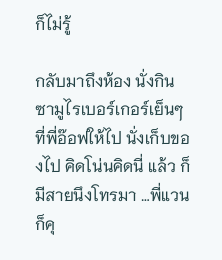ก็ไม่รู้

กลับมาถึงห้อง นั่งกินซามูไรเบอร์เกอร์เย็นๆที่พี่อ๊อฟให้ไป นั่งเก็บของไป คิดโน่นคิดนี่ แล้ว ก็มีสายนึงโทรมา …พี่แวน  ก็คุ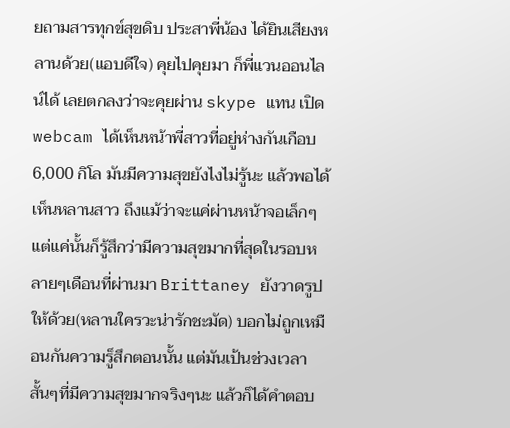ยถามสารทุกข์สุขดิบ ประสาพี่น้อง ได้ยินเสียงหลานด้วย(แอบดีใจ) คุยไปคุยมา ก็พี่แวนออนไลน์ได้ เลยตกลงว่าจะคุยผ่าน skype แทน เปิด webcam ได้เห็นหน้าพี่สาวที่อยู่ห่างกันเกือบ6,000 กิโล มันมีความสุขยังไงไม่รู้นะ แล้วพอได้เห็นหลานสาว ถึงแม้ว่าจะแค่ผ่านหน้าจอเล็กๆ แต่แค่นั้นก็รู้สึกว่ามีความสุขมากที่สุดในรอบหลายๆเดือนที่ผ่านมา Brittaney ยังวาดรูปให้ด้วย(หลานใครวะน่ารักชะมัด) บอกไม่ถูกเหมือนกันความรู็สึกตอนนั้น แต่มันเป้นช่วงเวลาสั้นๆที่มีความสุขมากจริงๆนะ แล้วก็ได้คำตอบ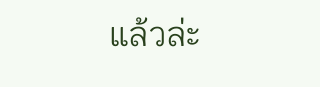แล้วล่ะ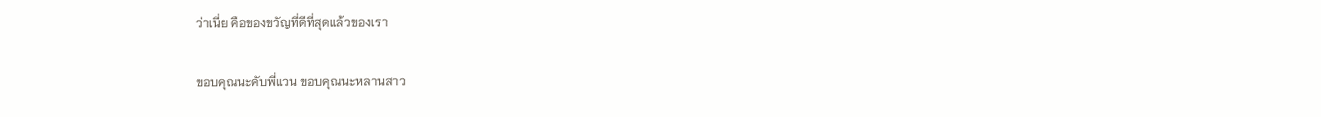ว่าเนี่ย คือของขวัญที่ดีที่สุดแล้วของเรา

ขอบคุณนะคับพี่แวน ขอบคุณนะหลานสาว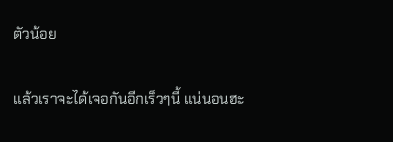ตัวน้อย

แล้วเราจะได้เจอกันอีกเร็วๆนี้ แน่นอนฮะ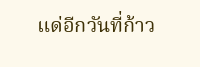แด่อีกวันที่ก้าว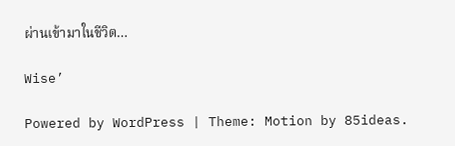ผ่านเข้ามาในชีวิต…

Wise’

Powered by WordPress | Theme: Motion by 85ideas.